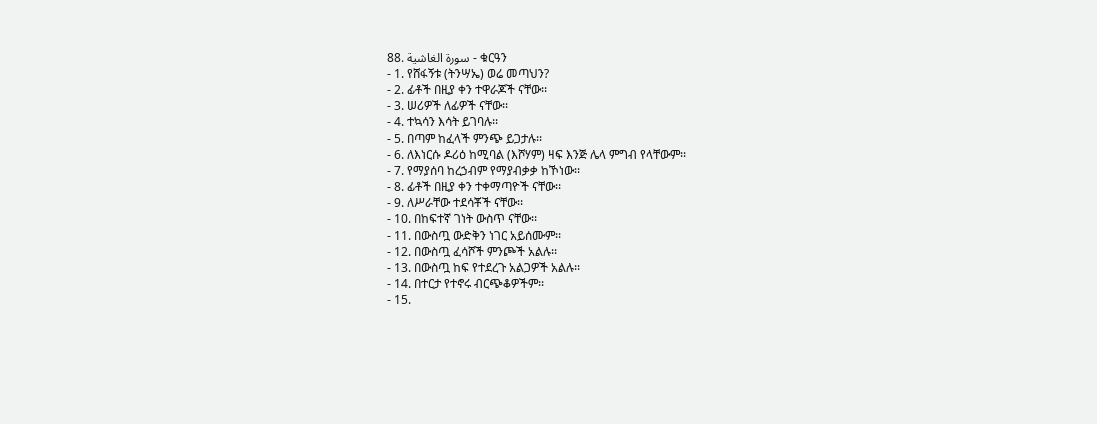88. سورة الغاشية - ቁርዓን
- 1. የሸፋኝቱ (ትንሣኤ) ወሬ መጣህን?
- 2. ፊቶች በዚያ ቀን ተዋራጆች ናቸው፡፡
- 3. ሠሪዎች ለፊዎች ናቸው፡፡
- 4. ተኳሳን እሳት ይገባሉ፡፡
- 5. በጣም ከፈላች ምንጭ ይጋታሉ፡፡
- 6. ለእነርሱ ዶሪዕ ከሚባል (እሾሃም) ዛፍ እንጅ ሌላ ምግብ የላቸውም፡፡
- 7. የማያሰባ ከረኃብም የማያብቃቃ ከኾነው፡፡
- 8. ፊቶች በዚያ ቀን ተቀማጣዮች ናቸው፡፡
- 9. ለሥራቸው ተደሳቾች ናቸው፡፡
- 10. በከፍተኛ ገነት ውስጥ ናቸው፡፡
- 11. በውስጧ ውድቅን ነገር አይሰሙም፡፡
- 12. በውስጧ ፈሳሾች ምንጮች አልሉ፡፡
- 13. በውስጧ ከፍ የተደረጉ አልጋዎች አልሉ፡፡
- 14. በተርታ የተኖሩ ብርጭቆዎችም፡፡
- 15.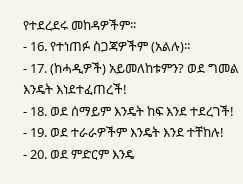የተደረደሩ መከዳዎችም፡፡
- 16. የተነጠፉ ስጋጃዎችም (አልሉ)፡፡
- 17. (ከሓዲዎች) አይመለከቱምን? ወደ ግመል እንዴት እነደተፈጠረች!
- 18. ወደ ሰማይም እንዴት ከፍ እንደ ተደረገች!
- 19. ወደ ተራራዎችም እንዴት እንደ ተቸከሉ!
- 20. ወደ ምድርም እንዴ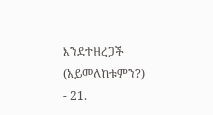እንደተዘረጋች (አይመለከቱምን?)
- 21.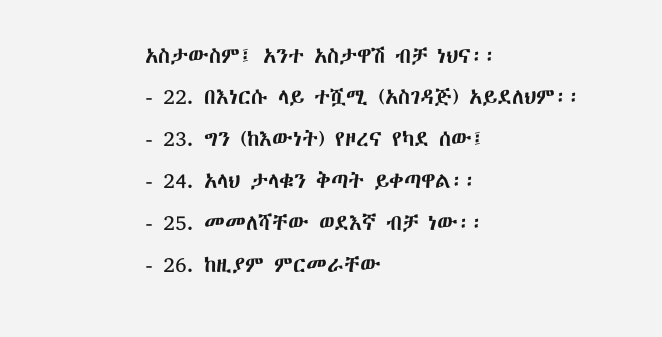አስታውስም፤ አንተ አስታዋሽ ብቻ ነህና፡፡
- 22. በእነርሱ ላይ ተሿሚ (አስገዳጅ) አይደለህም፡፡
- 23. ግን (ከእውነት) የዞረና የካደ ሰው፤
- 24. አላህ ታላቁን ቅጣት ይቀጣዋል፡፡
- 25. መመለሻቸው ወደእኛ ብቻ ነው፡፡
- 26. ከዚያም ምርመራቸው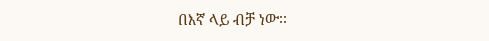በእኛ ላይ ብቻ ነው፡፡